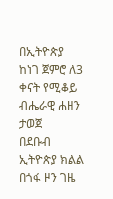በኢትዮጵያ ከነገ ጀምሮ ለ3 ቀናት የሚቆይ ብሔራዊ ሐዘን ታወጀ
በደቡብ ኢትዮጵያ ክልል በጎፋ ዞን ገዜ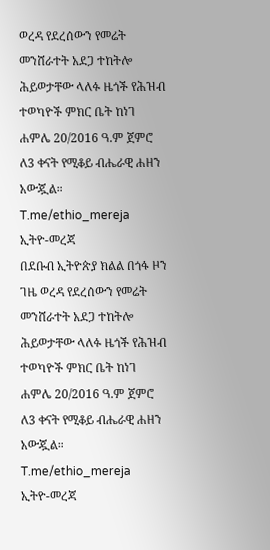ወረዳ የደረሰውን የመሬት መንሸራተት አደጋ ተከትሎ ሕይወታቸው ላለፉ ዜጎች የሕዝብ ተወካዮች ምክር ቤት ከነገ ሐምሌ 20/2016 ዓ.ም ጀምሮ ለ3 ቀናት የሚቆይ ብሔራዊ ሐዘን አውጇል።
T.me/ethio_mereja
ኢትዮ-መረጃ
በደቡብ ኢትዮጵያ ክልል በጎፋ ዞን ገዜ ወረዳ የደረሰውን የመሬት መንሸራተት አደጋ ተከትሎ ሕይወታቸው ላለፉ ዜጎች የሕዝብ ተወካዮች ምክር ቤት ከነገ ሐምሌ 20/2016 ዓ.ም ጀምሮ ለ3 ቀናት የሚቆይ ብሔራዊ ሐዘን አውጇል።
T.me/ethio_mereja
ኢትዮ-መረጃ